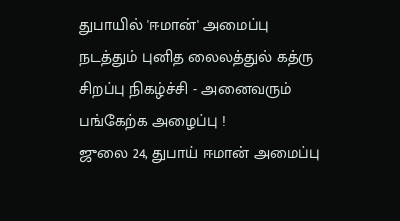துபாயில் 'ஈமான்' அமைப்பு நடத்தும் புனித லைலத்துல் கத்ரு சிறப்பு நிகழ்ச்சி - அனைவரும் பங்கேற்க அழைப்பு !
ஜுலை 24, துபாய் ஈமான் அமைப்பு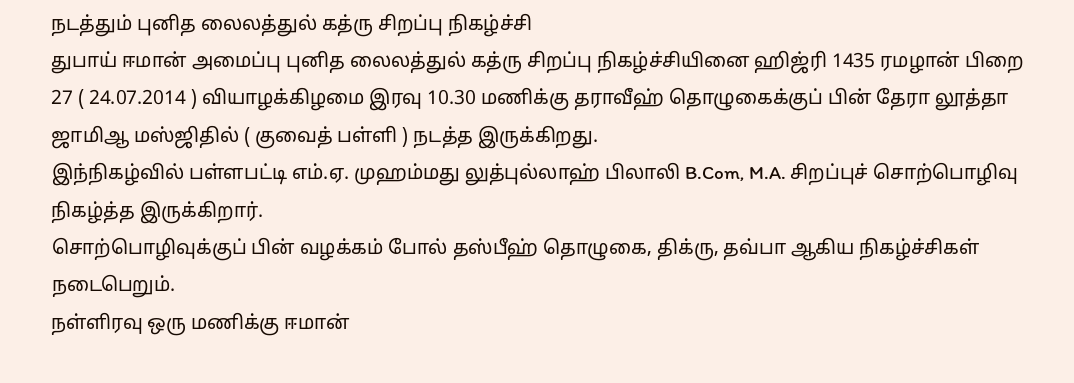நடத்தும் புனித லைலத்துல் கத்ரு சிறப்பு நிகழ்ச்சி
துபாய் ஈமான் அமைப்பு புனித லைலத்துல் கத்ரு சிறப்பு நிகழ்ச்சியினை ஹிஜ்ரி 1435 ரமழான் பிறை 27 ( 24.07.2014 ) வியாழக்கிழமை இரவு 10.30 மணிக்கு தராவீஹ் தொழுகைக்குப் பின் தேரா லூத்தா ஜாமிஆ மஸ்ஜிதில் ( குவைத் பள்ளி ) நடத்த இருக்கிறது.
இந்நிகழ்வில் பள்ளபட்டி எம்.ஏ. முஹம்மது லுத்புல்லாஹ் பிலாலி B.Com, M.A. சிறப்புச் சொற்பொழிவு நிகழ்த்த இருக்கிறார்.
சொற்பொழிவுக்குப் பின் வழக்கம் போல் தஸ்பீஹ் தொழுகை, திக்ரு, தவ்பா ஆகிய நிகழ்ச்சிகள் நடைபெறும்.
நள்ளிரவு ஒரு மணிக்கு ஈமான்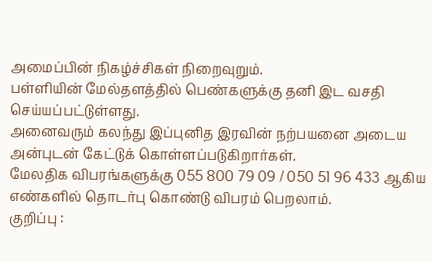அமைப்பின் நிகழ்ச்சிகள் நிறைவுறும்.
பள்ளியின் மேல்தளத்தில் பெண்களுக்கு தனி இட வசதி செய்யப்பட்டுள்ளது.
அனைவரும் கலந்து இப்புனித இரவின் நற்பயனை அடைய அன்புடன் கேட்டுக் கொள்ளப்படுகிறார்கள்.
மேலதிக விபரங்களுக்கு 055 800 79 09 / 050 51 96 433 ஆகிய எண்களில் தொடர்பு கொண்டு விபரம் பெறலாம்.
குறிப்பு :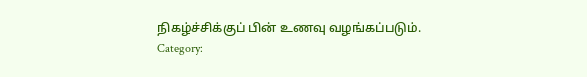நிகழ்ச்சிக்குப் பின் உணவு வழங்கப்படும்.
Category: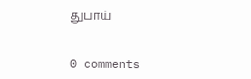துபாய்


0 comments